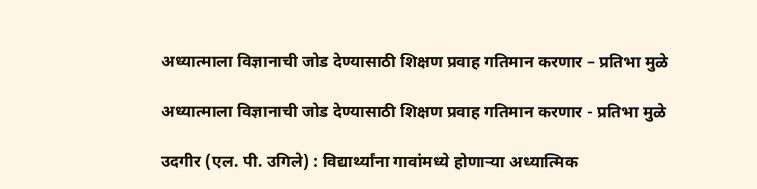अध्यात्माला विज्ञानाची जोड देण्यासाठी शिक्षण प्रवाह गतिमान करणार – प्रतिभा मुळे

अध्यात्माला विज्ञानाची जोड देण्यासाठी शिक्षण प्रवाह गतिमान करणार - प्रतिभा मुळे

उदगीर (एल. पी. उगिले) : विद्यार्थ्यांना गावांमध्ये होणाऱ्या अध्यात्मिक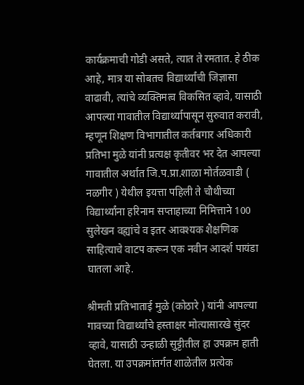कार्यक्रमाची गोडी असते, त्यात ते रमतात. हे ठीक आहे, मात्र या सोबतच विद्यार्थ्यांची जिज्ञासा वाढावी, त्यांचे व्यक्तिमत्व विकसित व्हावे, यासाठी आपल्या गावातील विद्यार्थ्यापासून सुरुवात करावी, म्हणून शिक्षण विभागातील कर्तबगार अधिकारी प्रतिभा मुळे यांनी प्रत्यक्ष कृतीवर भर देत आपल्या गावातील अर्थात जि.प.प्रा.शाळा मोर्तळवाडी ( नळगीर ) येथील इयत्ता पहिली ते चौथीच्या विद्यार्थ्यांना हरिनाम सप्ताहाच्या निमित्ताने 100 सुलेखन वह्यांचे व इतर आवश्यक शैक्षणिक साहित्याचे वाटप करून एक नवीन आदर्श पायंडा घातला आहे.

श्रीमती प्रतिभाताई मुळे (कोठारे ) यांनी आपल्या गावच्या विद्यार्थ्यांचे हस्ताक्षर मोत्यासारखे सुंदर व्हावे, यासाठी उन्हाळी सुट्टीतील हा उपक्रम हाती घेतला. या उपक्रमांतर्गत शाळेतील प्रत्येक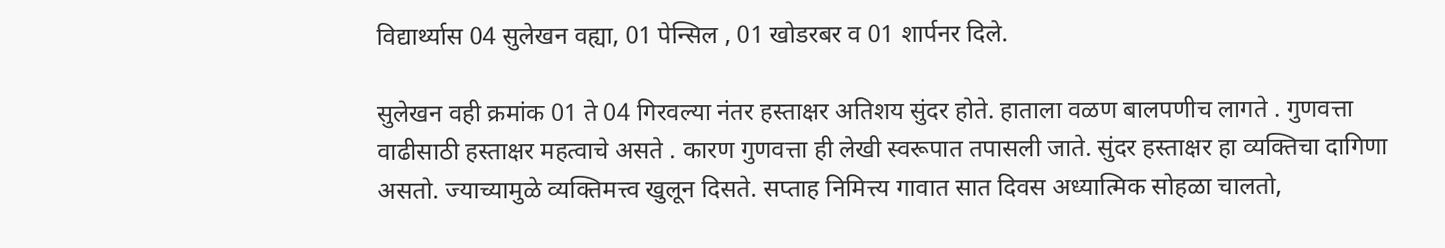विद्यार्थ्यास 04 सुलेखन वह्या, 01 पेन्सिल , 01 खोडरबर व 01 शार्पनर दिले.

सुलेखन वही क्रमांक 01 ते 04 गिरवल्या नंतर हस्ताक्षर अतिशय सुंदर होते. हाताला वळण बालपणीच लागते . गुणवत्ता वाढीसाठी हस्ताक्षर महत्वाचे असते . कारण गुणवत्ता ही लेखी स्वरूपात तपासली जाते. सुंदर हस्ताक्षर हा व्यक्तिचा दागिणा असतो. ज्याच्यामुळे व्यक्तिमत्त्व खुलून दिसते. सप्ताह निमित्त्य गावात सात दिवस अध्यात्मिक सोहळा चालतो,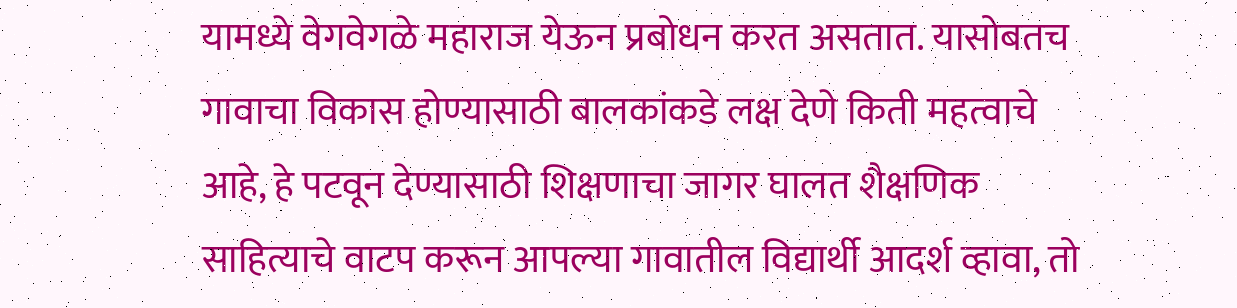यामध्ये वेगवेगळे महाराज येऊन प्रबोधन करत असतात. यासोबतच गावाचा विकास होण्यासाठी बालकांकडे लक्ष देणे किती महत्वाचे आहे, हे पटवून देण्यासाठी शिक्षणाचा जागर घालत शैक्षणिक साहित्याचे वाटप करून आपल्या गावातील विद्यार्थी आदर्श व्हावा, तो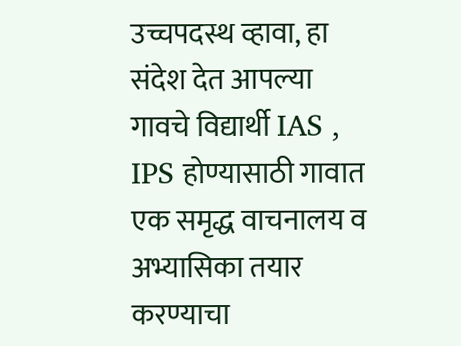उच्चपदस्थ व्हावा, हा संदेश देत आपल्या गावचे विद्यार्थी IAS , IPS होण्यासाठी गावात एक समृद्ध वाचनालय व अभ्यासिका तयार करण्याचा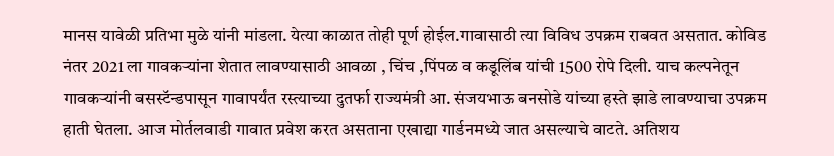मानस यावेळी प्रतिभा मुळे यांनी मांडला. येत्या काळात तोही पूर्ण होईल.गावासाठी त्या विविध उपक्रम राबवत असतात. कोविड नंतर 2021 ला गावकऱ्यांना शेतात लावण्यासाठी आवळा , चिंच ,पिंपळ व कडूलिंब यांची 1500 रोपे दिली. याच कल्पनेतून गावकऱ्यांनी बसस्टॅन्डपासून गावापर्यंत रस्त्याच्या दुतर्फा राज्यमंत्री आ. संजयभाऊ बनसोडे यांच्या हस्ते झाडे लावण्याचा उपक्रम हाती घेतला. आज मोर्तलवाडी गावात प्रवेश करत असताना एखाद्या गार्डनमध्ये जात असल्याचे वाटते. अतिशय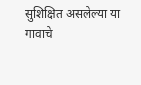सुशिक्षित असलेल्या या गावाचे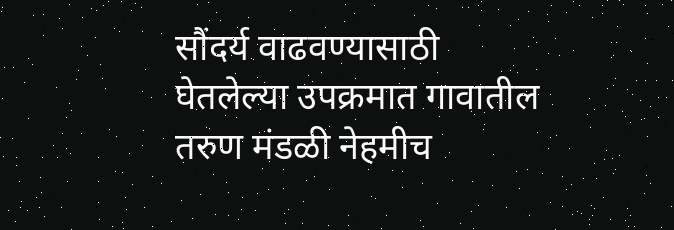सौंदर्य वाढवण्यासाठी घेतलेल्या उपक्रमात गावातील तरुण मंडळी नेहमीच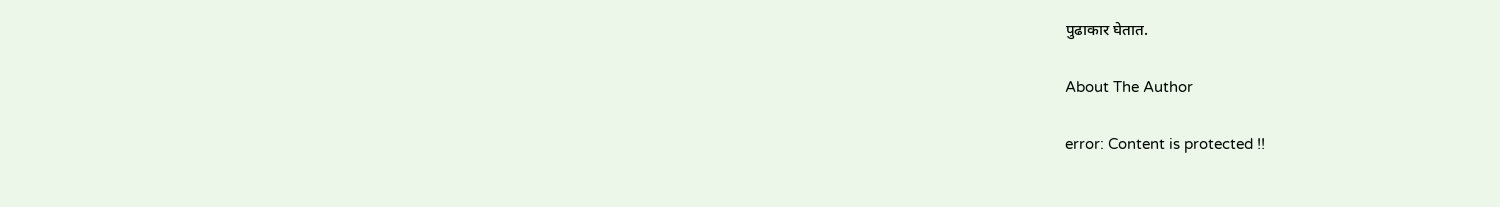पुढाकार घेतात.

About The Author

error: Content is protected !!